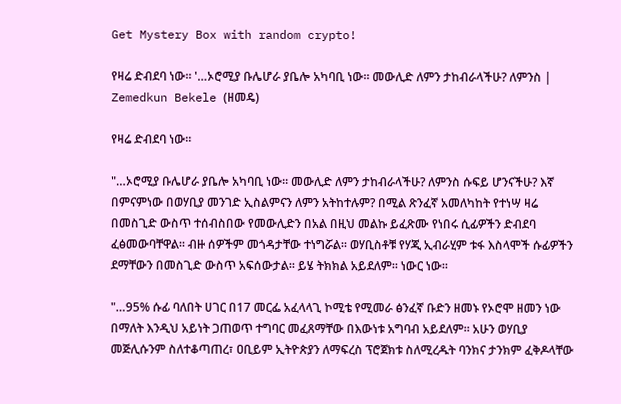Get Mystery Box with random crypto!

የዛሬ ድብደባ ነው። '…ኦሮሚያ ቡሌሆራ ያቤሎ አካባቢ ነው። መውሊድ ለምን ታከብራላችሁ? ለምንስ | Zemedkun Bekele (ዘመዴ)

የዛሬ ድብደባ ነው።

"…ኦሮሚያ ቡሌሆራ ያቤሎ አካባቢ ነው። መውሊድ ለምን ታከብራላችሁ? ለምንስ ሱፍይ ሆንናችሁ? እኛ በምናምነው በወሃቢያ መንገድ ኢስልምናን ለምን አትከተሉም? በሚል ጽንፈኛ አመለካከት የተነሣ ዛሬ በመስጊድ ውስጥ ተሰብስበው የመውሊድን በአል በዚህ መልኩ ይፈጽሙ የነበሩ ሲፊዎችን ድብደባ ፈፅመውባቸዋል። ብዙ ሰዎችም መጎዳታቸው ተነግሯል። ወሃቢስቶቹ የሃጂ ኢብራሂም ቱፋ እስላሞች ሱፊዎችን ደማቸውን በመስጊድ ውስጥ አፍሰውታል። ይሄ ትክክል አይደለም። ነውር ነው።

"…95% ሱፊ ባለበት ሀገር በ17 መርፌ አፈላላጊ ኮሚቴ የሚመራ ፅንፈኛ ቡድን ዘመኑ የኦሮሞ ዘመን ነው በማለት እንዲህ አይነት ጋጠወጥ ተግባር መፈጸማቸው በእውነቱ አግባብ አይደለም። አሁን ወሃቢያ መጅሊሱንም ስለተቆጣጠረ፣ ዐቢይም ኢትዮጵያን ለማፍረስ ፕሮጀክቱ ስለሚረዱት ባንክና ታንክም ፈቅዶላቸው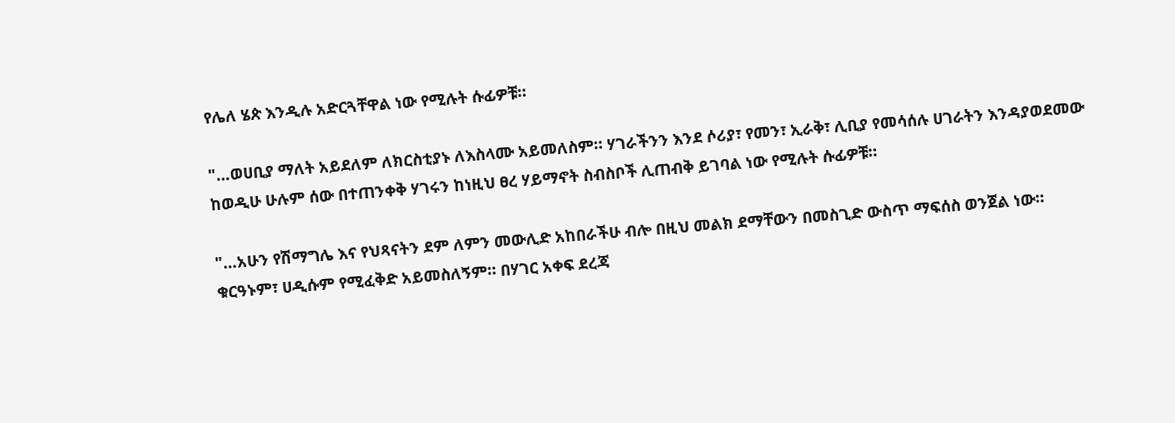የሌለ ሄጵ እንዲሉ አድርጓቸዋል ነው የሚሉት ሱፊዎቹ።

"…ወሀቢያ ማለት አይደለም ለክርስቲያኑ ለእስላሙ አይመለስም። ሃገራችንን እንደ ሶሪያ፣ የመን፣ ኢራቅ፣ ሊቢያ የመሳሰሉ ሀገራትን እንዳያወደመው ከወዲሁ ሁሉም ሰው በተጠንቀቅ ሃገሩን ከነዚህ ፀረ ሃይማኖት ስብስቦች ሊጠብቅ ይገባል ነው የሚሉት ሱፊዎቹ።

"…አሁን የሽማግሌ እና የህጻናትን ደም ለምን መውሊድ አከበራችሁ ብሎ በዚህ መልክ ደማቸውን በመስጊድ ውስጥ ማፍሰስ ወንጀል ነው። ቁርዓኑም፣ ሀዲሱም የሚፈቅድ አይመስለኝም። በሃገር አቀፍ ደረጃ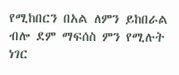የሚከበርን በአል ለምን ይከበራል ብሎ ደም ማፍሰስ ምን የሚሉት ነገር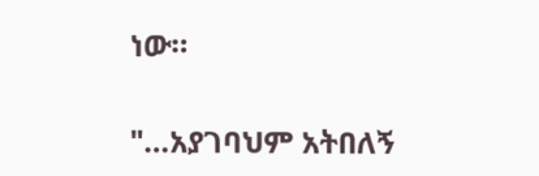ነው።

"…አያገባህም አትበለኝ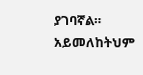ያገባኛል። አይመለከትህም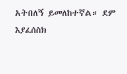አትበለኝ ይመለከተኛል። ደም እያፈሰስክ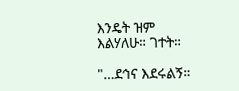እንዴት ዝም እልሃለሁ። ገተት።

"…ደኅና እደሩልኝ።